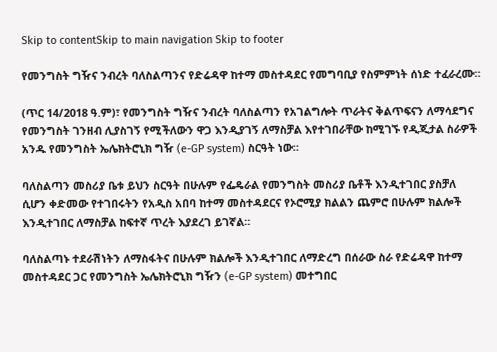Skip to contentSkip to main navigation Skip to footer

የመንግስት ግዥና ንብረት ባለስልጣንና የድሬዳዋ ከተማ መስተዳደር የመግባቢያ የስምምነት ሰነድ ተፈራረሙ።

(ጥር 14/2018 ዓ.ም)፣ የመንግስት ግዥና ንብረት ባለስልጣን የአገልግሎት ጥራትና ቅልጥፍናን ለማሳደግና የመንግስት ገንዘብ ሊያስገኝ የሚችለውን ዋጋ እንዲያገኝ ለማስቻል እየተገበራቸው ከሚገኙ የዲጂታል ስራዎች አንዱ የመንግስት ኤሌክትሮኒክ ግዥ (e-GP system) ስርዓት ነው።

ባለስልጣን መስሪያ ቤቱ ይህን ስርዓት በሁሉም የፌዴራል የመንግስት መስሪያ ቤቶች እንዲተገበር ያስቻለ ሲሆን ቀድመው የተገበሩትን የአዲስ አበባ ከተማ መስተዳደርና የኦሮሚያ ክልልን ጨምሮ በሁሉም ክልሎች እንዲተገበር ለማስቻል ከፍተኛ ጥረት እያደረገ ይገኛል።

ባለስልጣኑ ተደራሽነትን ለማስፋትና በሁሉም ክልሎች እንዲተገበር ለማድረግ በሰራው ስራ የድሬዳዋ ከተማ መስተዳደር ጋር የመንግስት ኤሌክትሮኒክ ግዥን (e-GP system) መተግበር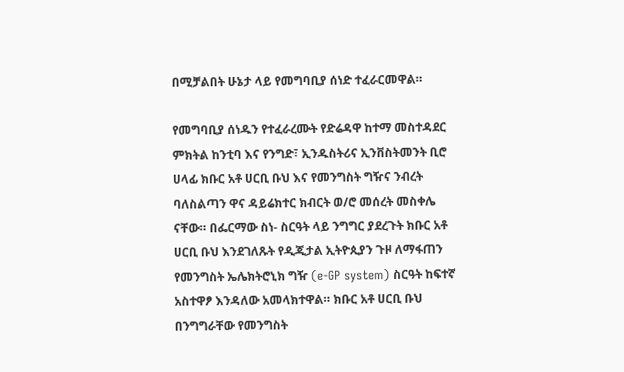በሚቻልበት ሁኔታ ላይ የመግባቢያ ሰነድ ተፈራርመዋል።

የመግባቢያ ሰነዱን የተፈራረሙት የድሬዳዋ ከተማ መስተዳደር ምክትል ከንቲባ እና የንግድ፣ ኢንዱስትሪና ኢንቨስትመንት ቢሮ ሀላፊ ክቡር አቶ ሀርቢ ቡህ እና የመንግስት ግዥና ንብረት ባለስልጣን ዋና ዳይሬክተር ክብርት ወ/ሮ መሰረት መስቀሌ ናቸው። በፌርማው ስነ- ስርዓት ላይ ንግግር ያደረጉት ክቡር አቶ ሀርቢ ቡህ እንደገለጹት የዲጂታል ኢትዮጲያን ጉዞ ለማፋጠን የመንግስት ኤሌክትሮኒክ ግዥ (e-GP system) ስርዓት ከፍተኛ አስተዋፆ እንዳለው አመላክተዋል። ክቡር አቶ ሀርቢ ቡህ በንግግራቸው የመንግስት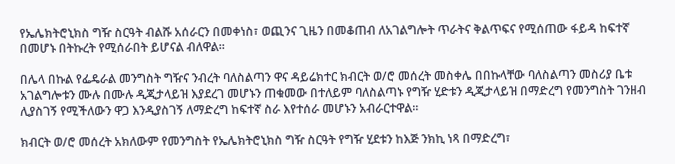የኤሌክትሮኒክስ ግዥ ስርዓት ብልሹ አሰራርን በመቀነስ፣ ወጪንና ጊዜን በመቆጠብ ለአገልግሎት ጥራትና ቅልጥፍና የሚሰጠው ፋይዳ ከፍተኛ በመሆኑ በትኩረት የሚሰራበት ይሆናል ብለዋል።

በሌላ በኩል የፌዴራል መንግስት ግዥና ንብረት ባለስልጣን ዋና ዳይሬክተር ክብርት ወ/ሮ መሰረት መስቀሌ በበኩላቸው ባለስልጣን መስሪያ ቤቱ አገልግሎቱን ሙሉ በሙሉ ዲጂታላይዝ እያደረገ መሆኑን ጠቁመው በተለይም ባለስልጣኑ የግዥ ሂድቱን ዲጂታላይዝ በማድረግ የመንግስት ገንዘብ ሊያስገኝ የሚችለውን ዋጋ እንዲያስገኝ ለማድረግ ከፍተኛ ስራ እየተሰራ መሆኑን አብራርተዋል።

ክብርት ወ/ሮ መሰረት አክለውም የመንግስት የኤሌክትሮኒክስ ግዥ ስርዓት የግዥ ሂደቱን ከእጅ ንክኪ ነጻ በማድረግ፣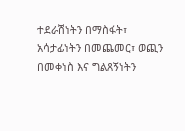ተደራሽነትን በማስፋት፣ አሳታፊነትን በመጨመር፣ ወጪን በመቀነስ እና ግልጸኝነትን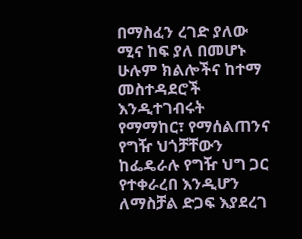በማስፈን ረገድ ያለው ሚና ከፍ ያለ በመሆኑ ሁሉም ክልሎችና ከተማ መስተዳደሮች እንዲተገብሩት የማማከር፣ የማሰልጠንና የግዥ ህጎቻቸውን ከፌዴራሉ የግዥ ህግ ጋር የተቀራረበ እንዲሆን ለማስቻል ድጋፍ እያደረገ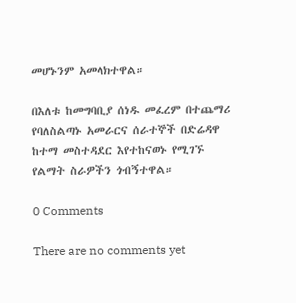መሆኑንም አመላክተዋል።

በእለቱ ከመግባቢያ ሰነዱ መፈረም በተጨማሪ የባለስልጣኑ አመራርና ሰራተኞች በድሬዳዋ ከተማ መስተዳደር እየተከናወኑ የሚገኙ የልማት ስራዎችን ጎብኝተዋል።

0 Comments

There are no comments yet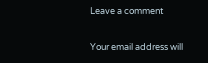Leave a comment

Your email address will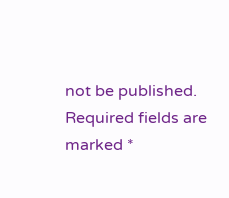not be published. Required fields are marked *